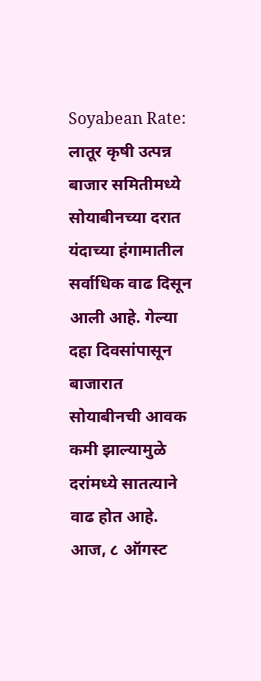Soyabean Rate: लातूर कृषी उत्पन्न बाजार समितीमध्ये सोयाबीनच्या दरात यंदाच्या हंगामातील सर्वाधिक वाढ दिसून आली आहे. गेल्या दहा दिवसांपासून बाजारात सोयाबीनची आवक कमी झाल्यामुळे दरांमध्ये सातत्याने वाढ होत आहे. आज, ८ ऑगस्ट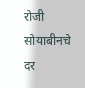रोजी सोयाबीनचे दर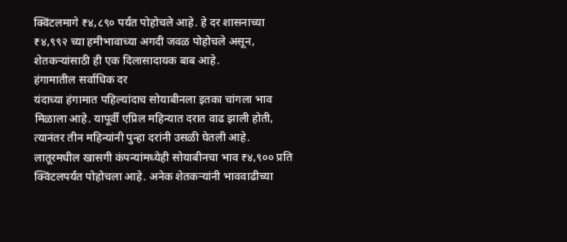क्विंटलमागे ₹४,८९० पर्यंत पोहोचले आहे. हे दर शासनाच्या ₹४,९९२ च्या हमीभावाच्या अगदी जवळ पोहोचले असून, शेतकऱ्यांसाठी ही एक दिलासादायक बाब आहे.
हंगामातील सर्वाधिक दर
यंदाच्या हंगामात पहिल्यांदाच सोयाबीनला इतका चांगला भाव मिळाला आहे. यापूर्वी एप्रिल महिन्यात दरात वाढ झाली होती, त्यानंतर तीन महिन्यांनी पुन्हा दरांनी उसळी घेतली आहे. लातूरमधील खासगी कंपन्यांमध्येही सोयाबीनचा भाव ₹४,९०० प्रति क्विंटलपर्यंत पोहोचला आहे. अनेक शेतकऱ्यांनी भाववाढीच्या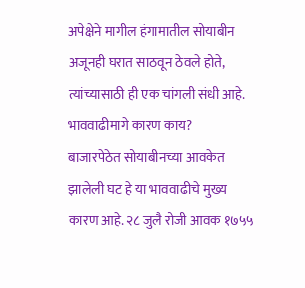अपेक्षेने मागील हंगामातील सोयाबीन अजूनही घरात साठवून ठेवले होते, त्यांच्यासाठी ही एक चांगली संधी आहे.
भाववाढीमागे कारण काय?
बाजारपेठेत सोयाबीनच्या आवकेत झालेली घट हे या भाववाढीचे मुख्य कारण आहे. २८ जुलै रोजी आवक १७५५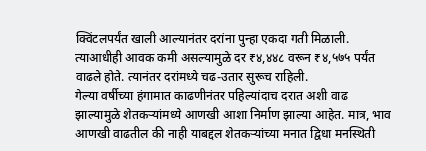क्विंटलपर्यंत खाली आल्यानंतर दरांना पुन्हा एकदा गती मिळाली. त्याआधीही आवक कमी असल्यामुळे दर ₹४,४४८ वरून ₹४,५७५ पर्यंत वाढले होते. त्यानंतर दरांमध्ये चढ-उतार सुरूच राहिली.
गेल्या वर्षीच्या हंगामात काढणीनंतर पहिल्यांदाच दरात अशी वाढ झाल्यामुळे शेतकऱ्यांमध्ये आणखी आशा निर्माण झाल्या आहेत. मात्र, भाव आणखी वाढतील की नाही याबद्दल शेतकऱ्यांच्या मनात द्विधा मनस्थिती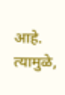आहे. त्यामुळे,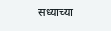सध्याच्या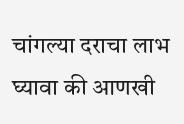चांगल्या दराचा लाभ घ्यावा की आणखी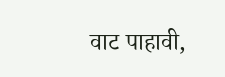वाट पाहावी,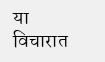या विचारात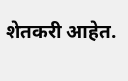शेतकरी आहेत.